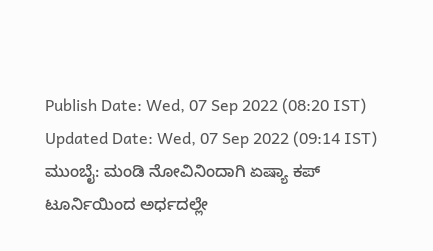Publish Date: Wed, 07 Sep 2022 (08:20 IST)
Updated Date: Wed, 07 Sep 2022 (09:14 IST)
ಮುಂಬೈ: ಮಂಡಿ ನೋವಿನಿಂದಾಗಿ ಏಷ್ಯಾ ಕಪ್ ಟೂರ್ನಿಯಿಂದ ಅರ್ಧದಲ್ಲೇ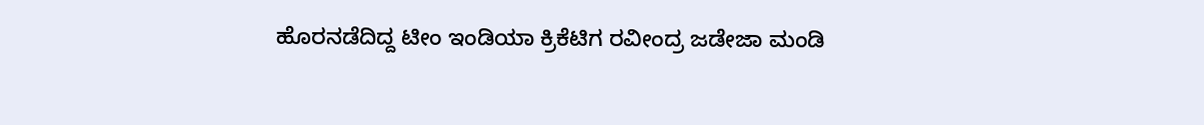ಹೊರನಡೆದಿದ್ದ ಟೀಂ ಇಂಡಿಯಾ ಕ್ರಿಕೆಟಿಗ ರವೀಂದ್ರ ಜಡೇಜಾ ಮಂಡಿ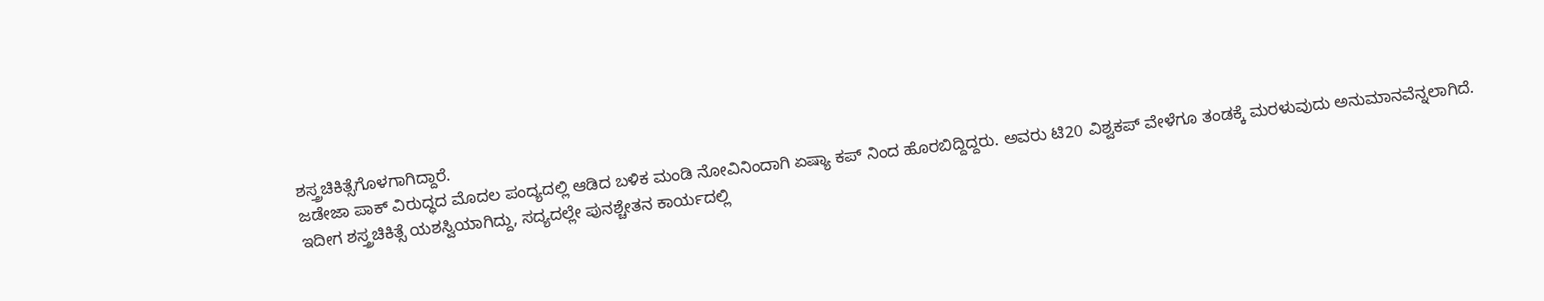ಶಸ್ತ್ರಚಿಕಿತ್ಸೆಗೊಳಗಾಗಿದ್ದಾರೆ.
ಜಡೇಜಾ ಪಾಕ್ ವಿರುದ್ಧದ ಮೊದಲ ಪಂದ್ಯದಲ್ಲಿ ಆಡಿದ ಬಳಿಕ ಮಂಡಿ ನೋವಿನಿಂದಾಗಿ ಏಷ್ಯಾ ಕಪ್ ನಿಂದ ಹೊರಬಿದ್ದಿದ್ದರು. ಅವರು ಟಿ20 ವಿಶ್ವಕಪ್ ವೇಳೆಗೂ ತಂಡಕ್ಕೆ ಮರಳುವುದು ಅನುಮಾನವೆನ್ನಲಾಗಿದೆ.
ಇದೀಗ ಶಸ್ತ್ರಚಿಕಿತ್ಸೆ ಯಶಸ್ವಿಯಾಗಿದ್ದು, ಸದ್ಯದಲ್ಲೇ ಪುನಶ್ಚೇತನ ಕಾರ್ಯದಲ್ಲಿ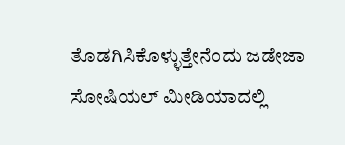ತೊಡಗಿಸಿಕೊಳ್ಳುತ್ತೇನೆಂದು ಜಡೇಜಾ ಸೋಷಿಯಲ್ ಮೀಡಿಯಾದಲ್ಲಿ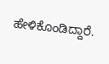ಹೇಳಿಕೊಂಡಿದ್ದಾರೆ.